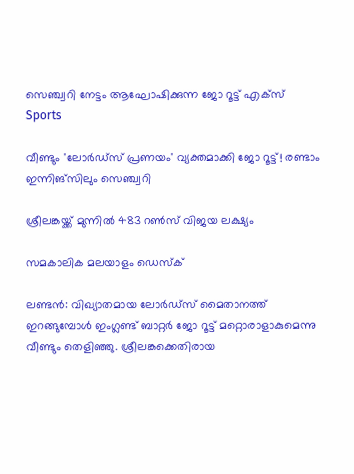സെഞ്ച്വറി നേട്ടം ആഘോഷിക്കുന്ന ജോ റൂട്ട് എക്സ്
Sports

വീണ്ടും 'ലോര്‍ഡ്‌സ് പ്രണയം' വ്യക്തമാക്കി ജോ റൂട്ട്! രണ്ടാം ഇന്നിങ്‌സിലും സെഞ്ച്വറി

ശ്രീലങ്കയ്ക്ക് മുന്നില്‍ 483 റണ്‍സ് വിജയ ലക്ഷ്യം

സമകാലിക മലയാളം ഡെസ്ക്

ലണ്ടന്‍: വിഖ്യാതമായ ലോര്‍ഡ്‌സ് മൈതാനത്ത് ഇറങ്ങുമ്പോള്‍ ഇംഗ്ലണ്ട് ബാറ്റര്‍ ജോ റൂട്ട് മറ്റൊരാളാകുമെന്നു വീണ്ടും തെളിഞ്ഞു. ശ്രീലങ്കക്കെതിരായ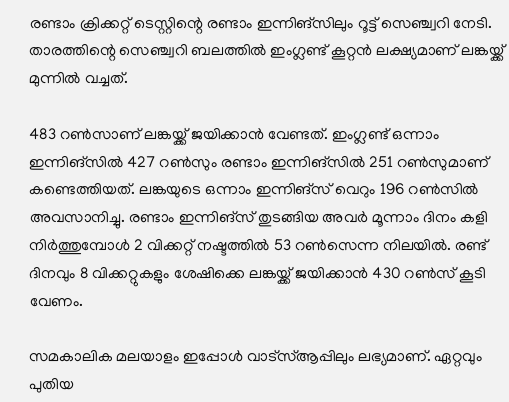രണ്ടാം ക്രിക്കറ്റ് ടെസ്റ്റിന്റെ രണ്ടാം ഇന്നിങ്‌സിലും റൂട്ട് സെഞ്ച്വറി നേടി. താരത്തിന്റെ സെഞ്ച്വറി ബലത്തില്‍ ഇംഗ്ലണ്ട് കൂറ്റന്‍ ലക്ഷ്യമാണ് ലങ്കയ്ക്ക് മുന്നില്‍ വച്ചത്.

483 റണ്‍സാണ് ലങ്കയ്ക്ക് ജയിക്കാന്‍ വേണ്ടത്. ഇംഗ്ലണ്ട് ഒന്നാം ഇന്നിങ്‌സില്‍ 427 റണ്‍സും രണ്ടാം ഇന്നിങ്‌സില്‍ 251 റണ്‍സുമാണ് കണ്ടെത്തിയത്. ലങ്കയുടെ ഒന്നാം ഇന്നിങ്‌സ് വെറും 196 റണ്‍സില്‍ അവസാനിച്ചു. രണ്ടാം ഇന്നിങ്‌സ് തുടങ്ങിയ അവര്‍ മൂന്നാം ദിനം കളി നിര്‍ത്തുമ്പോള്‍ 2 വിക്കറ്റ് നഷ്ടത്തില്‍ 53 റണ്‍സെന്ന നിലയില്‍. രണ്ട് ദിനവും 8 വിക്കറ്റുകളും ശേഷിക്കെ ലങ്കയ്ക്ക് ജയിക്കാന്‍ 430 റണ്‍സ് കൂടി വേണം.

സമകാലിക മലയാളം ഇപ്പോള്‍ വാട്‌സ്ആപ്പിലും ലഭ്യമാണ്. ഏറ്റവും പുതിയ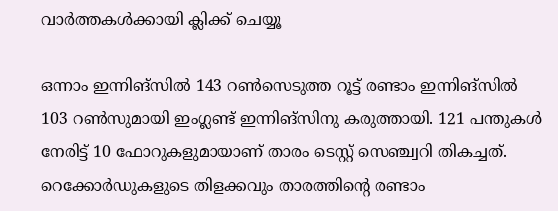വാര്‍ത്തകള്‍ക്കായി ക്ലിക്ക് ചെയ്യൂ

ഒന്നാം ഇന്നിങ്‌സില്‍ 143 റണ്‍സെടുത്ത റൂട്ട് രണ്ടാം ഇന്നിങ്‌സില്‍ 103 റണ്‍സുമായി ഇംഗ്ലണ്ട് ഇന്നിങ്‌സിനു കരുത്തായി. 121 പന്തുകള്‍ നേരിട്ട് 10 ഫോറുകളുമായാണ് താരം ടെസ്റ്റ് സെഞ്ച്വറി തികച്ചത്. റെക്കോര്‍ഡുകളുടെ തിളക്കവും താരത്തിന്റെ രണ്ടാം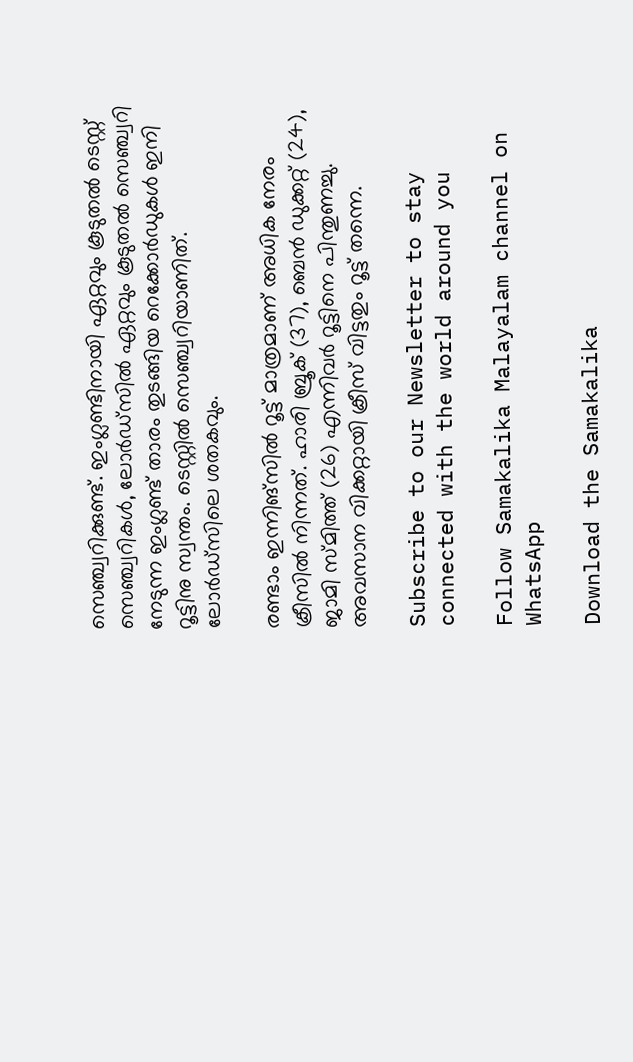സെഞ്ച്വറിക്കുണ്ട്. ഇംഗ്ലണ്ടിനായി ഏറ്റവും കൂടുതല്‍ ടെസ്റ്റ് സെഞ്ച്വറികള്‍, ലോര്‍ഡ്‌സില്‍ ഏറ്റവും കൂടുതല്‍ സെഞ്ച്വറി നേടുന്ന ഇംഗ്ലണ്ട് താരം തുടങ്ങിയ റെക്കോര്‍ഡുകള്‍ ഇനി റൂട്ടിനു സ്വന്തം. ടെസ്റ്റില്‍ സെഞ്ച്വറിയാണിത്. ലോര്‍ഡ്സിലെ ശതകവും.

രണ്ടാം ഇന്നിങ്‌സില്‍ റൂട്ട് മാത്രമാണ് അധിക നേരം ക്രീസില്‍ നിന്നത്. ഹാരി ബ്രൂക് (37), ബെന്‍ ഡുക്കറ്റ് (24), ജാമി സ്മിത്ത് (26) എന്നിവര്‍ റൂട്ടിനെ പിന്തുണച്ചു. അവസാന വിക്കറ്റായി ക്രീസ് വിട്ടതും റൂട്ട് തന്നെ.

Subscribe to our Newsletter to stay connected with the world around you

Follow Samakalika Malayalam channel on WhatsApp

Download the Samakalika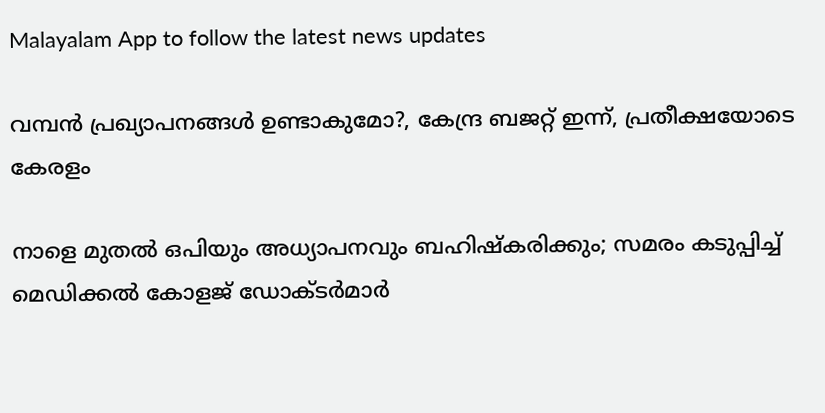Malayalam App to follow the latest news updates

വമ്പൻ പ്രഖ്യാപനങ്ങൾ ഉണ്ടാകുമോ?, കേന്ദ്ര ബജറ്റ് ഇന്ന്, പ്രതീക്ഷയോടെ കേരളം

നാളെ മുതൽ ഒപിയും അധ്യാപനവും ബഹിഷ്കരിക്കും; സമരം കടുപ്പിച്ച് മെഡിക്കൽ കോളജ് ഡോക്ടർമാർ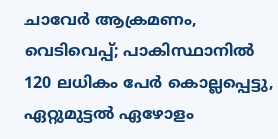ചാവേര്‍ ആക്രമണം, വെടിവെപ്പ്; പാകിസ്ഥാനില്‍ 120 ലധികം പേര്‍ കൊല്ലപ്പെട്ടു, ഏറ്റുമുട്ടല്‍ ഏഴോളം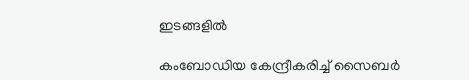ഇടങ്ങളില്‍

കംബോഡിയ കേന്ദ്രീകരിച്ച് സൈബർ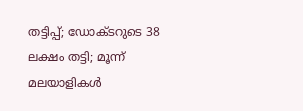തട്ടിപ്പ്; ഡോക്ടറുടെ 38 ലക്ഷം തട്ടി; മൂന്ന് മലയാളികൾ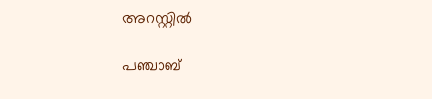അറസ്റ്റിൽ

പഞ്ചാബ്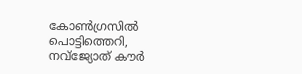കോണ്‍ഗ്രസില്‍ പൊട്ടിത്തെറി, നവ്ജ്യോത് കൗര്‍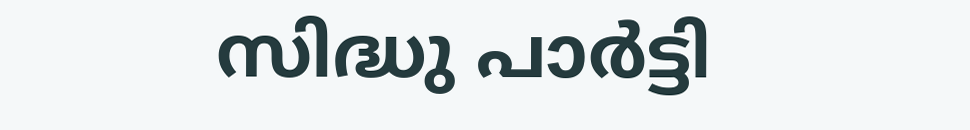സിദ്ധു പാര്‍ട്ടി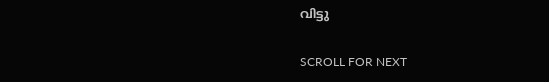വിട്ടു

SCROLL FOR NEXT